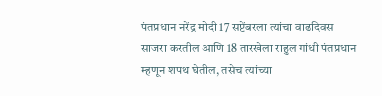पंतप्रधान नरेंद्र मोदी 17 सप्टेंबरला त्यांचा वाढदिवस साजरा करतील आणि 18 तारखेला राहुल गांधी पंतप्रधान म्हणून शपथ घेतील, तसेच त्यांच्या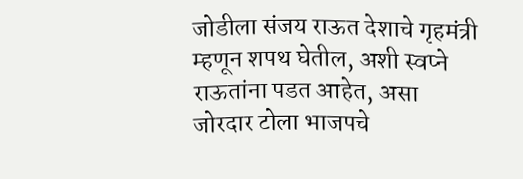जोडीला संजय राऊत देशाचे गृहमंत्री म्हणून शपथ घेतील, अशी स्वप्ने राऊतांना पडत आहेत, असा जोरदार टोला भाजपचे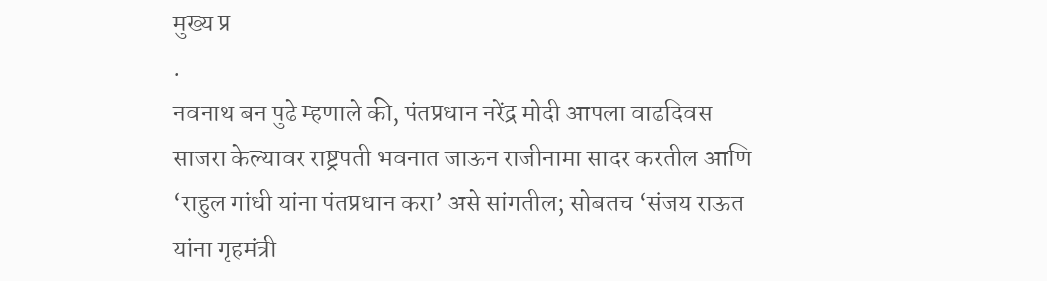मुख्य प्र
.
नवनाथ बन पुढे म्हणाले की, पंतप्रधान नरेंद्र मोदी आपला वाढदिवस साजरा केल्यावर राष्ट्रपती भवनात जाऊन राजीनामा सादर करतील आणि ‘राहुल गांधी यांना पंतप्रधान करा’ असे सांगतील; सोबतच ‘संजय राऊत यांना गृहमंत्री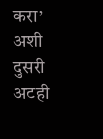करा’ अशी दुसरी अटही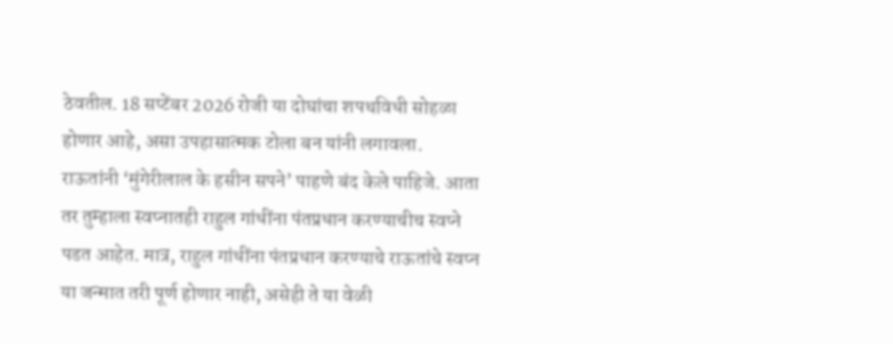ठेवतील. 18 सप्टेंबर 2026 रोजी या दोघांचा शपथविधी सोहळा होणार आहे, असा उपहासात्मक टोला बन यांनी लगावला. राऊतांनी ‘मुंगेरीलाल के हसीन सपने’ पाहणे बंद केले पाहिजे. आता तर तुम्हाला स्वप्नातही राहुल गांधींना पंतप्रधान करण्याचीच स्वप्ने पडत आहेत. मात्र, राहुल गांधींना पंतप्रधान करण्याचे राऊतांचे स्वप्न या जन्मात तरी पूर्ण होणार नाही, असेही ते या वेळी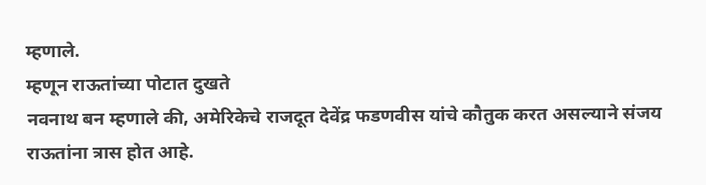म्हणाले.
म्हणून राऊतांच्या पोटात दुखते
नवनाथ बन म्हणाले की, अमेरिकेचे राजदूत देवेंद्र फडणवीस यांचे कौतुक करत असल्याने संजय राऊतांना त्रास होत आहे.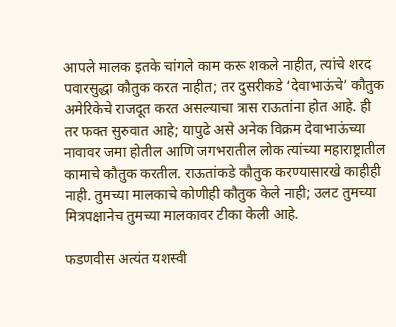आपले मालक इतके चांगले काम करू शकले नाहीत, त्यांचे शरद पवारसुद्धा कौतुक करत नाहीत; तर दुसरीकडे ‘देवाभाऊंचे’ कौतुक अमेरिकेचे राजदूत करत असल्याचा त्रास राऊतांना होत आहे. ही तर फक्त सुरुवात आहे; यापुढे असे अनेक विक्रम देवाभाऊंच्या नावावर जमा होतील आणि जगभरातील लोक त्यांच्या महाराष्ट्रातील कामाचे कौतुक करतील. राऊतांकडे कौतुक करण्यासारखे काहीही नाही. तुमच्या मालकाचे कोणीही कौतुक केले नाही; उलट तुमच्या मित्रपक्षानेच तुमच्या मालकावर टीका केली आहे.

फडणवीस अत्यंत यशस्वी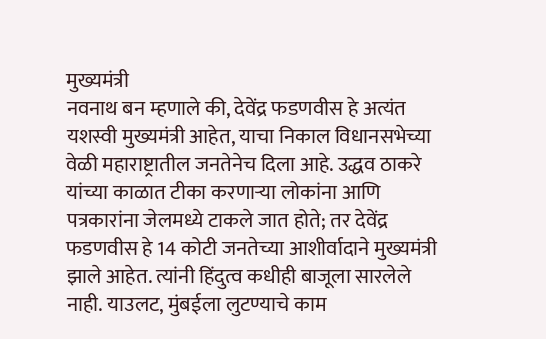मुख्यमंत्री
नवनाथ बन म्हणाले की, देवेंद्र फडणवीस हे अत्यंत यशस्वी मुख्यमंत्री आहेत, याचा निकाल विधानसभेच्या वेळी महाराष्ट्रातील जनतेनेच दिला आहे. उद्धव ठाकरे यांच्या काळात टीका करणाऱ्या लोकांना आणि पत्रकारांना जेलमध्ये टाकले जात होते; तर देवेंद्र फडणवीस हे 14 कोटी जनतेच्या आशीर्वादाने मुख्यमंत्री झाले आहेत. त्यांनी हिंदुत्व कधीही बाजूला सारलेले नाही. याउलट, मुंबईला लुटण्याचे काम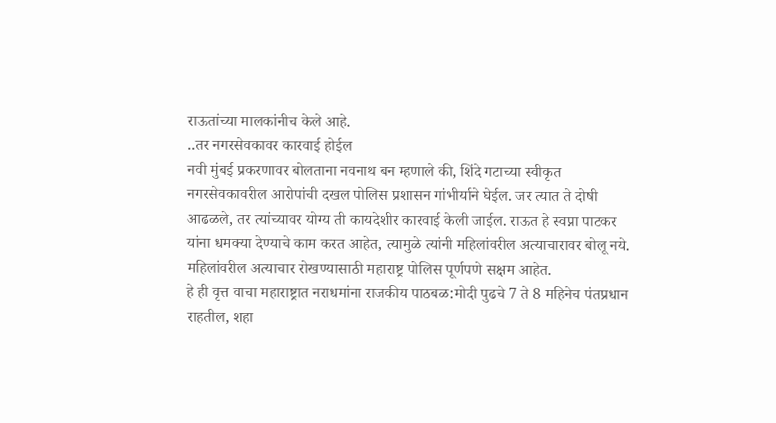राऊतांच्या मालकांनीच केले आहे.
..तर नगरसेवकावर कारवाई होईल
नवी मुंबई प्रकरणावर बोलताना नवनाथ बन म्हणाले की, शिंदे गटाच्या स्वीकृत नगरसेवकावरील आरोपांची दखल पोलिस प्रशासन गांभीर्याने घेईल. जर त्यात ते दोषी आढळले, तर त्यांच्यावर योग्य ती कायदेशीर कारवाई केली जाईल. राऊत हे स्वप्ना पाटकर यांना धमक्या देण्याचे काम करत आहेत, त्यामुळे त्यांनी महिलांवरील अत्याचारावर बोलू नये. महिलांवरील अत्याचार रोखण्यासाठी महाराष्ट्र पोलिस पूर्णपणे सक्षम आहेत.
हे ही वृत्त वाचा महाराष्ट्रात नराधमांना राजकीय पाठबळ:मोदी पुढचे 7 ते 8 महिनेच पंतप्रधान राहतील, शहा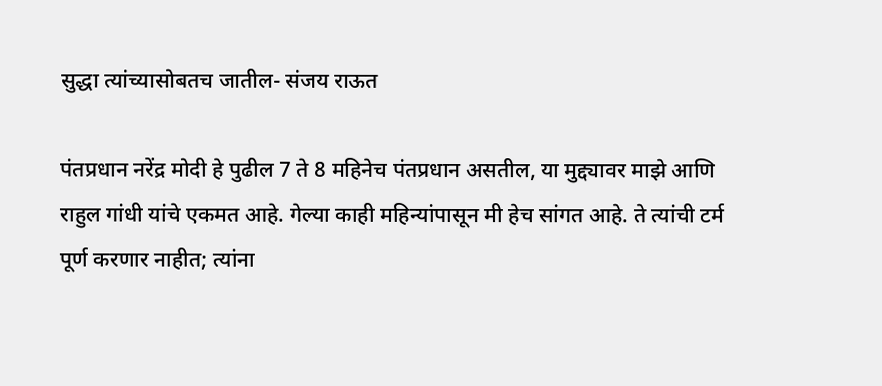सुद्धा त्यांच्यासोबतच जातील- संजय राऊत

पंतप्रधान नरेंद्र मोदी हे पुढील 7 ते 8 महिनेच पंतप्रधान असतील, या मुद्द्यावर माझे आणि राहुल गांधी यांचे एकमत आहे. गेल्या काही महिन्यांपासून मी हेच सांगत आहे. ते त्यांची टर्म पूर्ण करणार नाहीत; त्यांना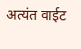अत्यंत वाईट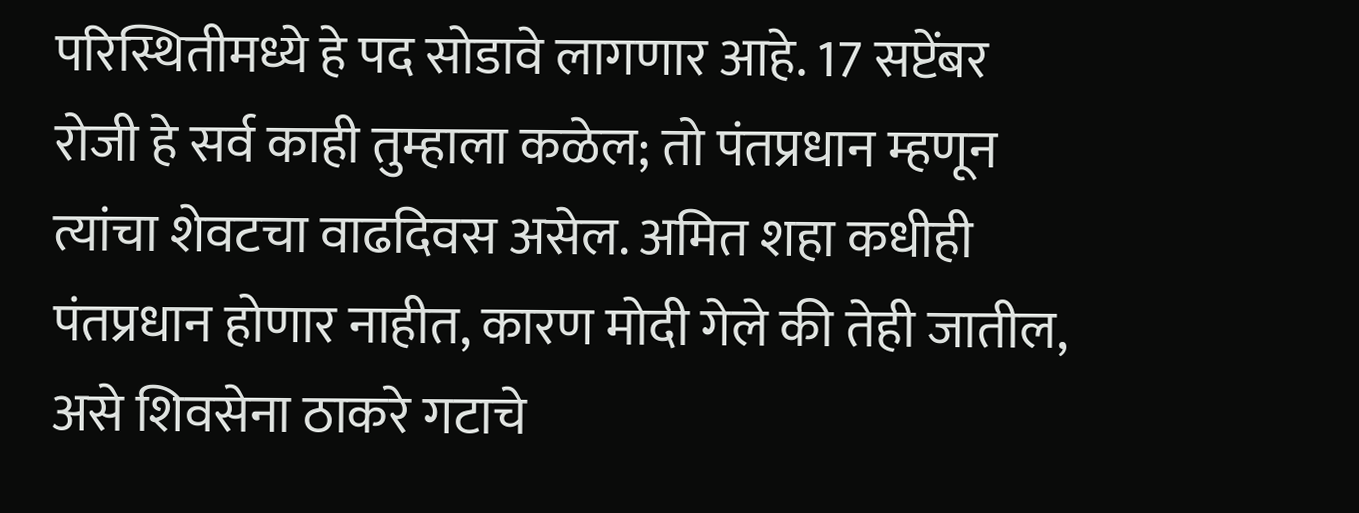परिस्थितीमध्ये हे पद सोडावे लागणार आहे. 17 सप्टेंबर रोजी हे सर्व काही तुम्हाला कळेल; तो पंतप्रधान म्हणून त्यांचा शेवटचा वाढदिवस असेल. अमित शहा कधीही पंतप्रधान होणार नाहीत, कारण मोदी गेले की तेही जातील, असे शिवसेना ठाकरे गटाचे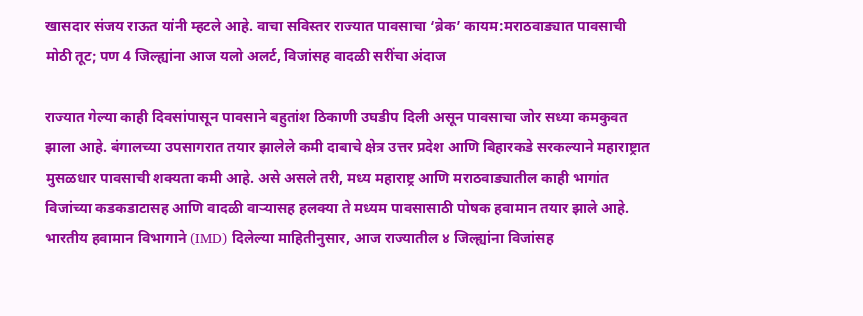खासदार संजय राऊत यांनी म्हटले आहे. वाचा सविस्तर राज्यात पावसाचा ‘ब्रेक’ कायम:मराठवाड्यात पावसाची मोठी तूट; पण 4 जिल्ह्यांना आज यलो अलर्ट, विजांसह वादळी सरींचा अंदाज

राज्यात गेल्या काही दिवसांपासून पावसाने बहुतांश ठिकाणी उघडीप दिली असून पावसाचा जोर सध्या कमकुवत झाला आहे. बंगालच्या उपसागरात तयार झालेले कमी दाबाचे क्षेत्र उत्तर प्रदेश आणि बिहारकडे सरकल्याने महाराष्ट्रात मुसळधार पावसाची शक्यता कमी आहे. असे असले तरी, मध्य महाराष्ट्र आणि मराठवाड्यातील काही भागांत विजांच्या कडकडाटासह आणि वादळी वाऱ्यासह हलक्या ते मध्यम पावसासाठी पोषक हवामान तयार झाले आहे. भारतीय हवामान विभागाने (IMD) दिलेल्या माहितीनुसार, आज राज्यातील ४ जिल्ह्यांना विजांसह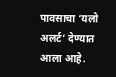पावसाचा ‘यलो अलर्ट’ देण्यात आला आहे.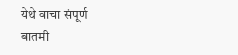येथे वाचा संपूर्ण बातमी